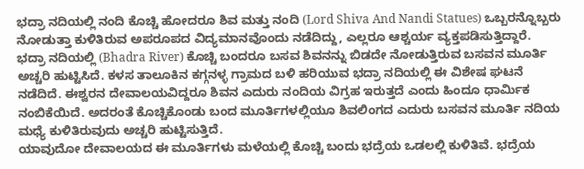ಭದ್ರಾ ನದಿಯಲ್ಲಿ ನಂದಿ ಕೊಚ್ಚಿ ಹೋದರೂ ಶಿವ ಮತ್ತು ನಂದಿ (Lord Shiva And Nandi Statues) ಒಬ್ಬರನ್ನೊಬ್ಬರು ನೋಡುತ್ತಾ ಕುಳಿತಿರುವ ಅಪರೂಪದ ವಿದ್ಯಮಾನವೊಂದು ನಡೆದಿದ್ದು, ಎಲ್ಲರೂ ಆಶ್ಚರ್ಯ ವ್ಯಕ್ತಪಡಿಸುತ್ತಿದ್ದಾರೆ.
ಭದ್ರಾ ನದಿಯಲ್ಲಿ (Bhadra River) ಕೊಚ್ಚಿ ಬಂದರೂ ಬಸವ ಶಿವನನ್ನು ಬಿಡದೇ ನೋಡುತ್ತಿರುವ ಬಸವನ ಮೂರ್ತಿ ಅಚ್ಚರಿ ಹುಟ್ಟಿಸಿದೆ. ಕಳಸ ತಾಲೂಕಿನ ಕಗ್ಗನಳ್ಳ ಗ್ರಾಮದ ಬಳಿ ಹರಿಯುವ ಭದ್ರಾ ನದಿಯಲ್ಲಿ ಈ ವಿಶೇಷ ಘಟನೆ ನಡೆದಿದೆ. ಈಶ್ವರನ ದೇವಾಲಯವಿದ್ದರೂ ಶಿವನ ಎದುರು ನಂದಿಯ ವಿಗ್ರಹ ಇರುತ್ತದೆ ಎಂದು ಹಿಂದೂ ಧಾರ್ಮಿಕ ನಂಬಿಕೆಯಿದೆ. ಅದರಂತೆ ಕೊಚ್ಚಿಕೊಂಡು ಬಂದ ಮೂರ್ತಿಗಳಲ್ಲಿಯೂ ಶಿವಲಿಂಗದ ಎದುರು ಬಸವನ ಮೂರ್ತಿ ನದಿಯ ಮಧ್ಯೆ ಕುಳಿತಿರುವುದು ಅಚ್ಚರಿ ಹುಟ್ಟಿಸುತ್ತಿದೆ.
ಯಾವುದೋ ದೇವಾಲಯದ ಈ ಮೂರ್ತಿಗಳು ಮಳೆಯಲ್ಲಿ ಕೊಚ್ಚಿ ಬಂದು ಭದ್ರೆಯ ಒಡಲಲ್ಲಿ ಕುಳಿತಿವೆ. ಭದ್ರೆಯ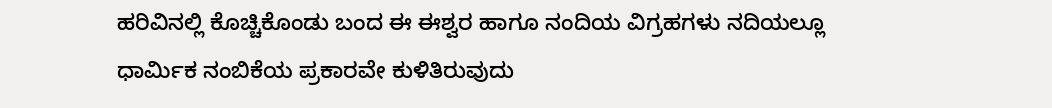ಹರಿವಿನಲ್ಲಿ ಕೊಚ್ಚಿಕೊಂಡು ಬಂದ ಈ ಈಶ್ವರ ಹಾಗೂ ನಂದಿಯ ವಿಗ್ರಹಗಳು ನದಿಯಲ್ಲೂ ಧಾರ್ಮಿಕ ನಂಬಿಕೆಯ ಪ್ರಕಾರವೇ ಕುಳಿತಿರುವುದು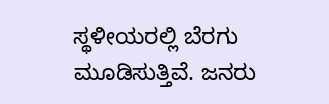ಸ್ಥಳೀಯರಲ್ಲಿ ಬೆರಗು ಮೂಡಿಸುತ್ತಿವೆ. ಜನರು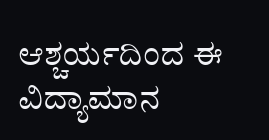ಆಶ್ಚರ್ಯದಿಂದ ಈ ವಿದ್ಯಾಮಾನ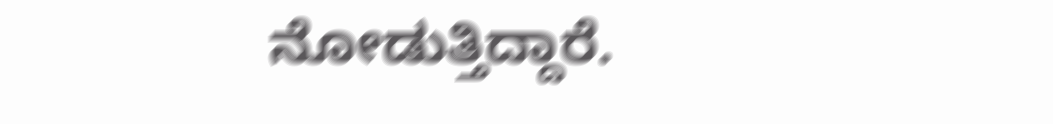ನೋಡುತ್ತಿದ್ದಾರೆ.